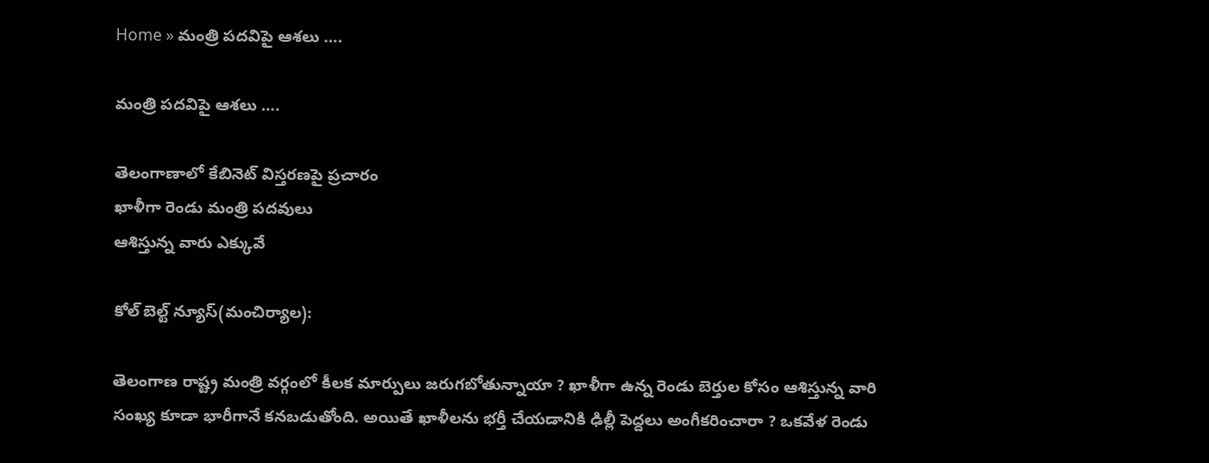Home » మంత్రి పదవిపై ఆశలు ….

మంత్రి పదవిపై ఆశలు ….

తెలంగాణాలో కేబినెట్ విస్తరణపై ప్రచారం
ఖాళీగా రెండు మంత్రి పదవులు
ఆశిస్తున్న వారు ఎక్కువే

కోల్ బెల్ట్ న్యూస్(మంచిర్యాల):

తెలంగాణ రాష్ట్ర మంత్రి వర్గంలో కీలక మార్పులు జరుగబోతున్నాయా ? ఖాళీగా ఉన్న రెండు బెర్తుల కోసం ఆశిస్తున్న వారి సంఖ్య కూడా భారీగానే కనబడుతోంది. అయితే ఖాళీలను భర్తీ చేయడానికి ఢిల్లీ పెద్దలు అంగీకరించారా ? ఒకవేళ రెండు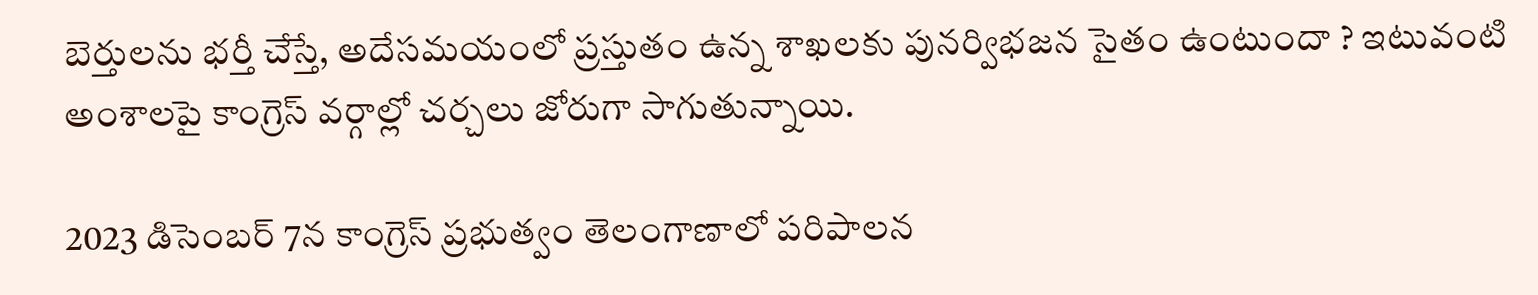బెర్తులను భర్తీ చేస్తే, అదేసమయంలో ప్రస్తుతం ఉన్న శాఖలకు పునర్విభజన సైతం ఉంటుందా ? ఇటువంటి అంశాలపై కాంగ్రెస్ వర్గాల్లో చర్చలు జోరుగా సాగుతున్నాయి.

2023 డిసెంబర్ 7న కాంగ్రెస్ ప్రభుత్వం తెలంగాణాలో పరిపాలన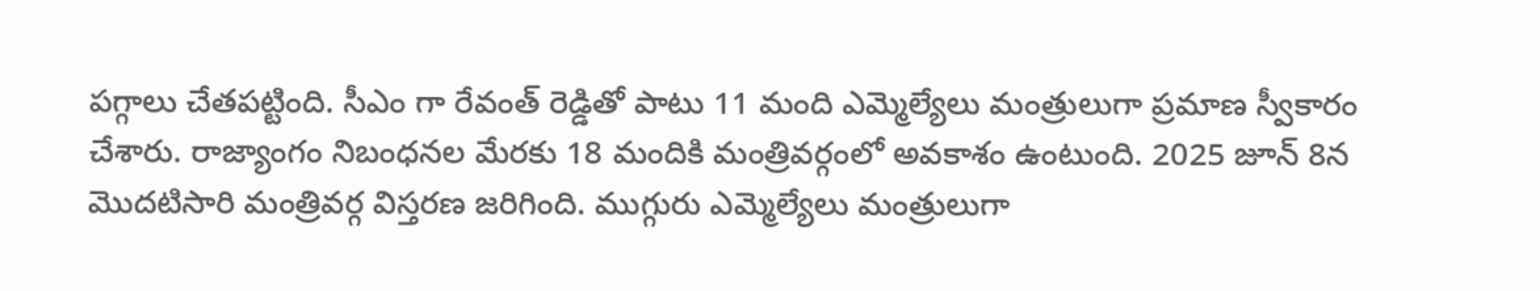పగ్గాలు చేతపట్టింది. సీఎం గా రేవంత్‌ రెడ్డితో పాటు 11 మంది ఎమ్మెల్యేలు మంత్రులుగా ప్రమాణ స్వీకారం చేశారు. రాజ్యాంగం నిబంధనల మేరకు 18 మందికి మంత్రివర్గంలో అవకాశం ఉంటుంది. 2025 జూన్ 8న మొదటిసారి మంత్రివర్గ విస్తరణ జరిగింది. ముగ్గురు ఎమ్మెల్యేలు మంత్రులుగా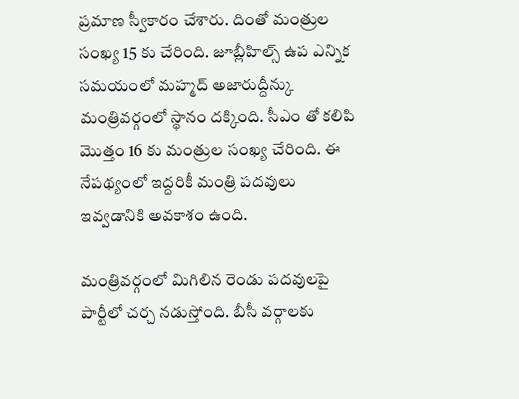ప్రమాణ స్వీకారం చేశారు. దింతో మంత్రుల సంఖ్య 15 కు చేరింది. జూబ్లీహిల్స్‌ ఉప ఎన్నిక సమయంలో మహ్మద్‌ అజారుద్దీన్కు మంత్రివర్గంలో స్థానం దక్కింది. సీఎం తో కలిపి మొత్తం 16 కు మంత్రుల సంఖ్య చేరింది. ఈ నేపథ్యంలో ఇద్దరికీ మంత్రి పదవులు ఇవ్వడానికి అవకాశం ఉంది.

మంత్రివర్గంలో మిగిలిన రెండు పదవులపై పార్టీలో చర్చ నడుస్తోంది. బీసీ వర్గాలకు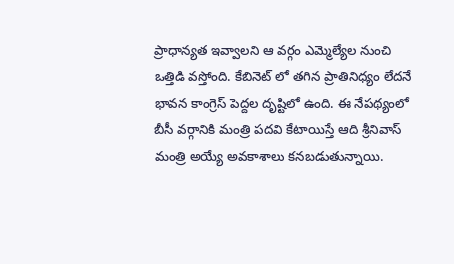ప్రాధాన్యత ఇవ్వాలని ఆ వర్గం ఎమ్మెల్యేల నుంచి ఒత్తిడి వస్తోంది. కేబినెట్ లో తగిన ప్రాతినిధ్యం లేదనే భావన కాంగ్రెస్ పెద్దల దృష్టిలో ఉంది. ఈ నేపథ్యంలో బీసీ వర్గానికి మంత్రి పదవి కేటాయిస్తే ఆది శ్రీనివాస్ మంత్రి అయ్యే అవకాశాలు కనబడుతున్నాయి.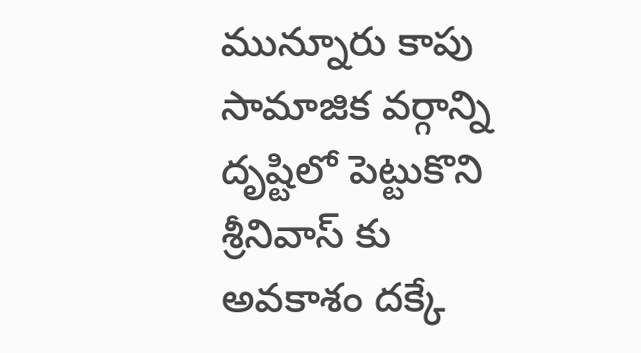మున్నూరు కాపు సామాజిక వర్గాన్ని దృష్టిలో పెట్టుకొని శ్రీనివాస్ కు అవకాశం దక్కే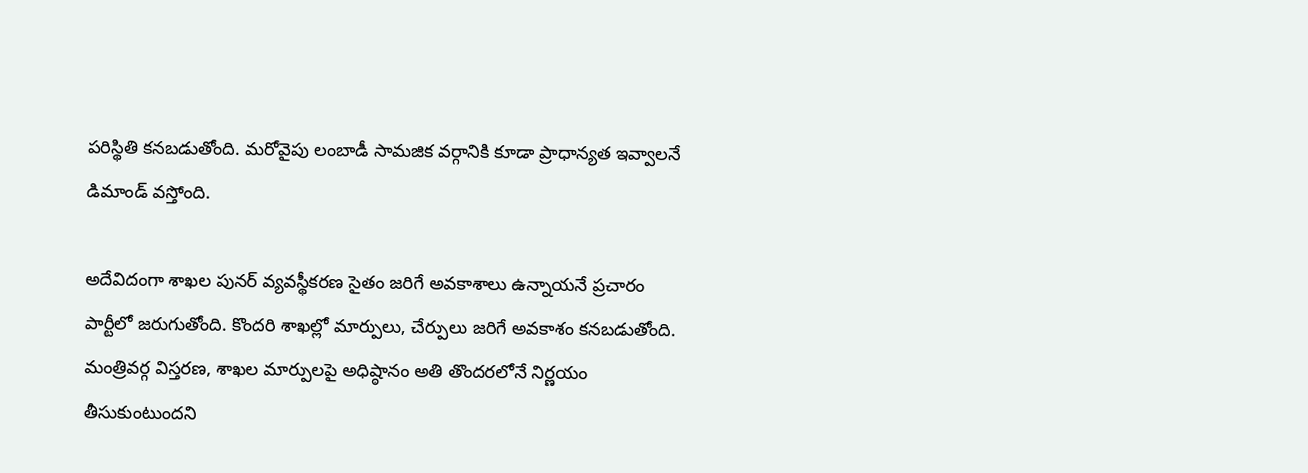పరిస్థితి కనబడుతోంది. మరోవైపు లంబాడీ సామజిక వర్గానికి కూడా ప్రాధాన్యత ఇవ్వాలనే డిమాండ్ వస్తోంది.

అదేవిదంగా శాఖల పునర్ వ్యవస్థీకరణ సైతం జరిగే అవకాశాలు ఉన్నాయనే ప్రచారం పార్టీలో జరుగుతోంది. కొందరి శాఖల్లో మార్పులు, చేర్పులు జరిగే అవకాశం కనబడుతోంది. మంత్రివర్గ విస్తరణ, శాఖల మార్పులపై అధిష్ఠానం అతి తొందరలోనే నిర్ణయం తీసుకుంటుందని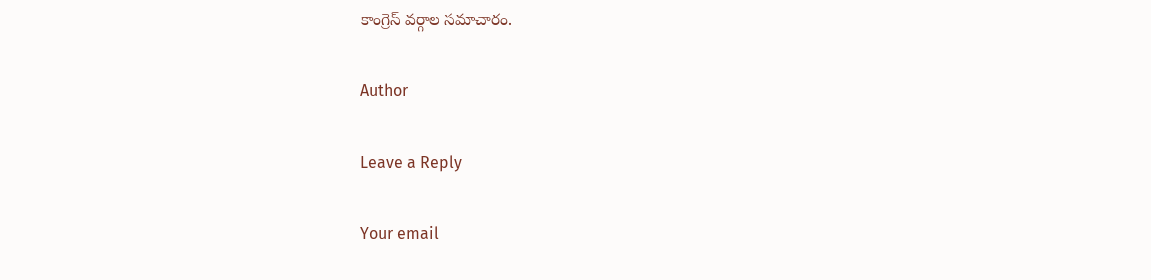కాంగ్రెస్‌ వర్గాల సమాచారం.

Author

Leave a Reply

Your email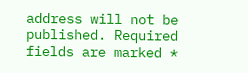address will not be published. Required fields are marked *